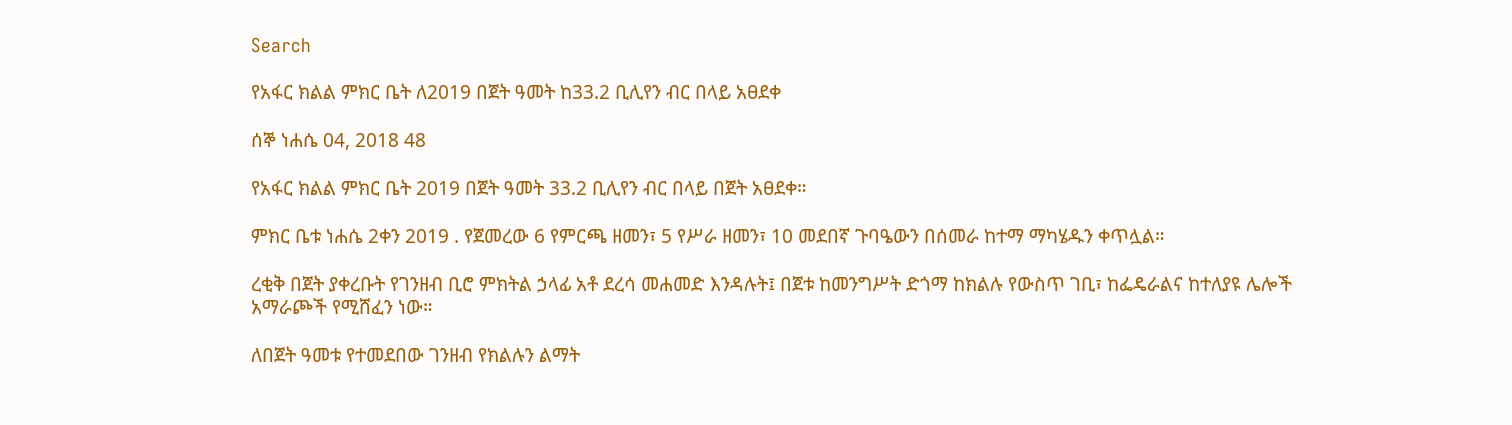Search

የአፋር ክልል ምክር ቤት ለ2019 በጀት ዓመት ከ33.2 ቢሊየን ብር በላይ አፀደቀ

ሰኞ ነሐሴ 04, 2018 48

የአፋር ክልል ምክር ቤት 2019 በጀት ዓመት 33.2 ቢሊየን ብር በላይ በጀት አፀደቀ።

ምክር ቤቱ ነሐሴ 2ቀን 2019 . የጀመረው 6 የምርጫ ዘመን፣ 5 የሥራ ዘመን፣ 10 መደበኛ ጉባዔውን በሰመራ ከተማ ማካሄዱን ቀጥሏል።

ረቂቅ በጀት ያቀረቡት የገንዘብ ቢሮ ምክትል ኃላፊ አቶ ደረሳ መሐመድ እንዳሉት፤ በጀቱ ከመንግሥት ድጎማ ከክልሉ የውስጥ ገቢ፣ ከፌዴራልና ከተለያዩ ሌሎች አማራጮች የሚሸፈን ነው።

ለበጀት ዓመቱ የተመደበው ገንዘብ የክልሉን ልማት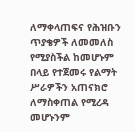ለማቀላጠፍና የሕዝቡን ጥያቄዎች ለመመለስ የሚያስችል ከመሆኑም በላይ የተጀመሩ የልማት ሥራዎችን አጠናክሮ ለማስቀጠል የሚረዳ መሆኑንም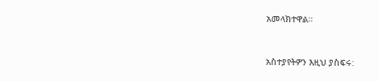አመላክተዋል።



አስተያየትዎን እዚህ ያስፍሩ: